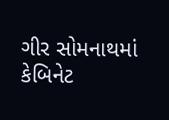ગીર સોમનાથમાં કેબિનેટ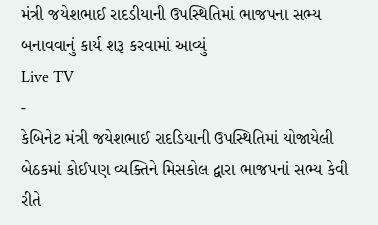મંત્રી જયેશભાઈ રાદડીયાની ઉપસ્થિતિમાં ભાજપના સભ્ય બનાવવાનું કાર્ય શરૂ કરવામાં આવ્યું
Live TV
-
કેબિનેટ મંત્રી જયેશભાઈ રાદડિયાની ઉપસ્થિતિમાં યોજાયેલી બેઠકમાં કોઈપણ વ્યક્તિને મિસકોલ દ્વારા ભાજપનાં સભ્ય કેવી રીતે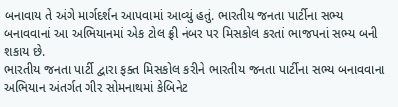બનાવાય તે અંગે માર્ગદર્શન આપવામાં આવ્યું હતું. ભારતીય જનતા પાર્ટીના સભ્ય બનાવવાનાં આ અભિયાનમાં એક ટોલ ફ્રી નંબર પર મિસકોલ કરતાં ભાજપનાં સભ્ય બની શકાય છે.
ભારતીય જનતા પાર્ટી દ્વારા ફક્ત મિસકોલ કરીને ભારતીય જનતા પાર્ટીના સભ્ય બનાવવાના અભિયાન અંતર્ગત ગીર સોમનાથમાં કેબિનેટ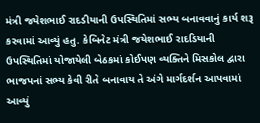મંત્રી જયેશભાઈ રાદડીયાની ઉપસ્થિતિમાં સભ્ય બનાવવાનું કાર્ય શરૂ કરવામાં આવ્યું હતુ. કેબિનેટ મંત્રી જયેશભાઈ રાદડિયાની ઉપસ્થિતિમાં યોજાયેલી બેઠકમાં કોઈપણ વ્યક્તિને મિસકોલ દ્વારા ભાજપનાં સભ્ય કેવી રીતે બનાવાય તે અંગે માર્ગદર્શન આપવામાં આવ્યું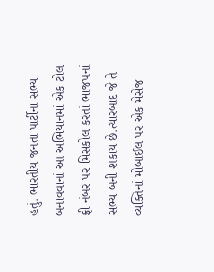હતું. ભારતીય જનતા પાર્ટીના સભ્ય બનાવવાનાં આ અભિયાનમાં એક ટોલ ફ્રી નંબર પર મિસકોલ કરતાં ભાજપનાં સભ્ય બની શકાય છે.ત્યારબાદ જે તે વ્યક્તિનાં મોબાઈલ પર એક મેસેજ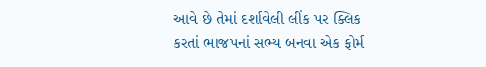આવે છે તેમાં દર્શાવેલી લીંક પર ક્લિક કરતાં ભાજપનાં સભ્ય બનવા એક ફોર્મ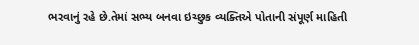ભરવાનું રહે છે.તેમાં સભ્ય બનવા ઇચ્છુક વ્યક્તિએ પોતાની સંપૂર્ણ માહિતી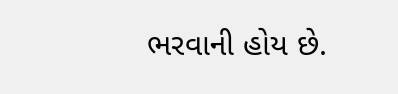ભરવાની હોય છે.